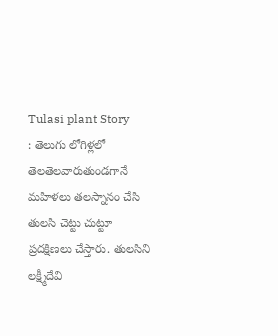Tulasi plant Story
: తెలుగు లోగిళ్లలో తెలతెలవారుతుండగానే మహిళలు తలస్నానం చేసి తులసి చెట్టు చుట్టూ ప్రదక్షిణలు చేస్తారు. తులసిని లక్ష్మీదేవి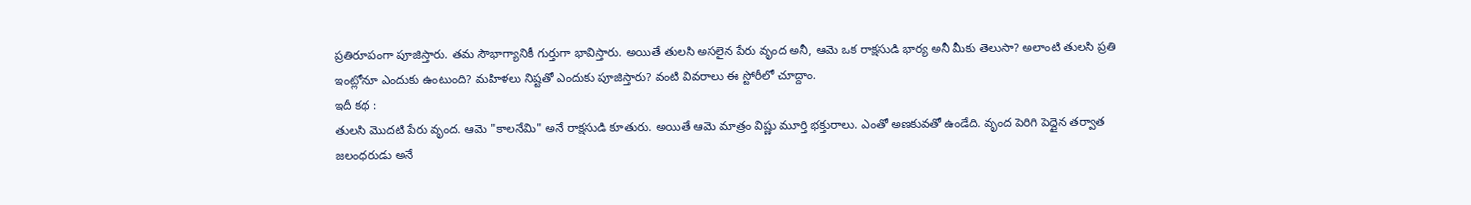ప్రతిరూపంగా పూజిస్తారు. తమ సౌభాగ్యానికీ గుర్తుగా భావిస్తారు. అయితే తులసి అసలైన పేరు వృంద అనీ, ఆమె ఒక రాక్షసుడి భార్య అనీ మీకు తెలుసా? అలాంటి తులసి ప్రతి ఇంట్లోనూ ఎందుకు ఉంటుంది? మహిళలు నిష్టతో ఎందుకు పూజిస్తారు? వంటి వివరాలు ఈ స్టోరీలో చూద్దాం.
ఇదీ కథ :
తులసి మొదటి పేరు వృంద. ఆమె "కాలనేమి" అనే రాక్షసుడి కూతురు. అయితే ఆమె మాత్రం విష్ణు మూర్తి భక్తురాలు. ఎంతో అణకువతో ఉండేది. వృంద పెరిగి పెద్దైన తర్వాత జలంధరుడు అనే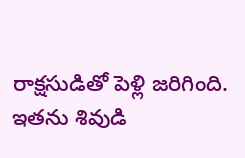రాక్షసుడితో పెళ్లి జరిగింది. ఇతను శివుడి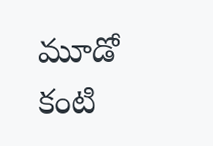మూడో కంటి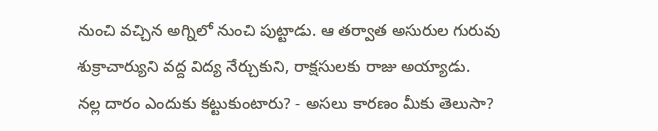నుంచి వచ్చిన అగ్నిలో నుంచి పుట్టాడు. ఆ తర్వాత అసురుల గురువు శుక్రాచార్యుని వద్ద విద్య నేర్చుకుని, రాక్షసులకు రాజు అయ్యాడు.
నల్ల దారం ఎందుకు కట్టుకుంటారు? - అసలు కారణం మీకు తెలుసా?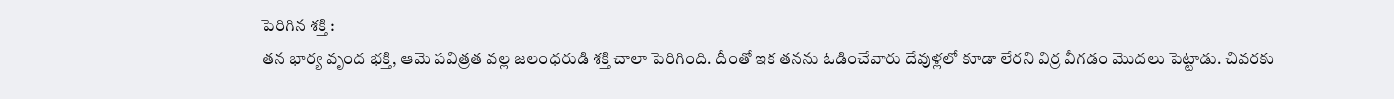పెరిగిన శక్తి :
తన భార్య వృంద భక్తి, ఆమె పవిత్రత వల్ల జలంధరుడి శక్తి చాలా పెరిగింది. దీంతో ఇక తనను ఓడించేవారు దేవుళ్లలో కూడా లేరని విర్ర వీగడం మొదలు పెట్టాడు. చివరకు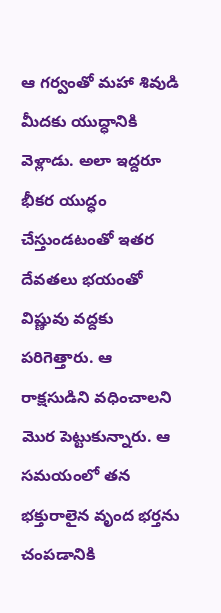ఆ గర్వంతో మహా శివుడి మీదకు యుద్ధానికి వెళ్లాడు. అలా ఇద్దరూ భీకర యుద్ధం చేస్తుండటంతో ఇతర దేవతలు భయంతో విష్ణువు వద్దకు పరిగెత్తారు. ఆ రాక్షసుడిని వధించాలని మొర పెట్టుకున్నారు. ఆ సమయంలో తన భక్తురాలైన వృంద భర్తను చంపడానికి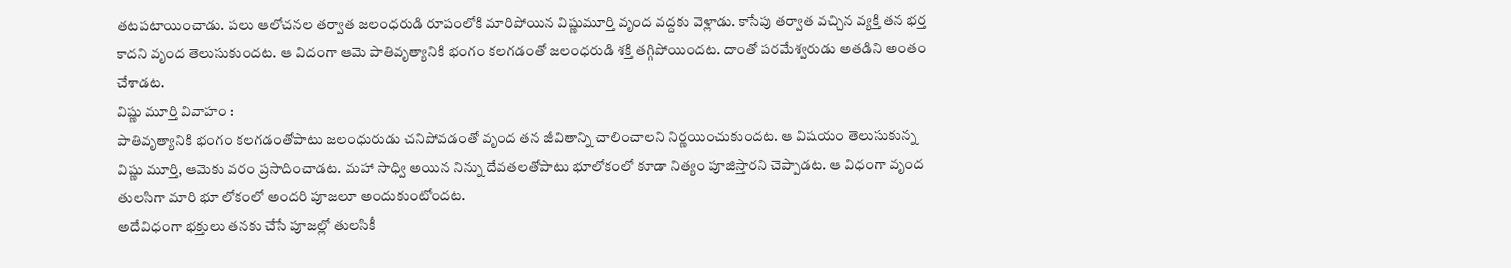తటపటాయించాడు. పలు ఆలోచనల తర్వాత జలంధరుడి రూపంలోకి మారిపోయిన విష్ణుమూర్తి వృంద వద్దకు వెళ్లాడు. కాసేపు తర్వాత వచ్చిన వ్యక్తి తన భర్త కాదని వృంద తెలుసుకుందట. ఆ విదంగా ఆమె పాతివృత్యానికి భంగం కలగడంతో జలంధరుడి శక్తి తగ్గిపోయిందట. దాంతో పరమేశ్వరుడు అతడిని అంతం చేశాడట.
విష్ణు మూర్తి వివాహం :
పాతివృత్యానికి భంగం కలగడంతోపాటు జలంధురుడు చనిపోవడంతో వృంద తన జీవితాన్ని చాలించాలని నిర్ణయించుకుందట. ఆ విషయం తెలుసుకున్న విష్ణు మూర్తి, ఆమెకు వరం ప్రసాదించాడట. మహా సాధ్వి అయిన నిన్ను దేవతలతోపాటు భూలోకంలో కూడా నిత్యం పూజిస్తారని చెప్పాడట. ఆ విధంగా వృంద తులసిగా మారి భూ లోకంలో అందరి పూజలూ అందుకుంటోందట.
అదేవిధంగా భక్తులు తనకు చేసే పూజల్లో తులసికీ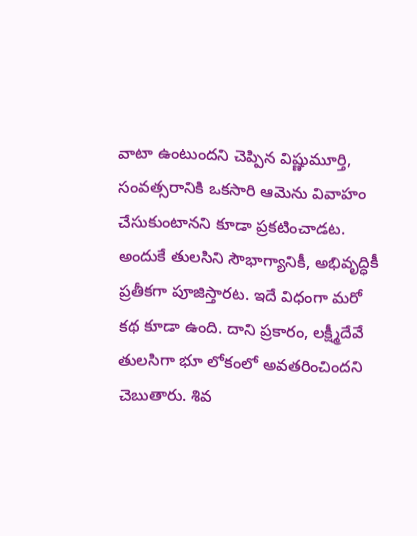వాటా ఉంటుందని చెప్పిన విష్ణుమూర్తి, సంవత్సరానికి ఒకసారి ఆమెను వివాహం చేసుకుంటానని కూడా ప్రకటించాడట. అందుకే తులసిని సౌభాగ్యానికీ, అభివృద్ధికీ ప్రతీకగా పూజిస్తారట. ఇదే విధంగా మరో కథ కూడా ఉంది. దాని ప్రకారం, లక్ష్మీదేవే తులసిగా భూ లోకంలో అవతరించిందని చెబుతారు. శివ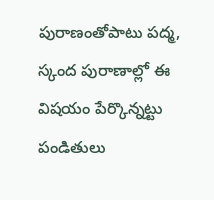పురాణంతోపాటు పద్మ, స్కంద పురాణాల్లో ఈ విషయం పేర్కొన్నట్టు పండితులు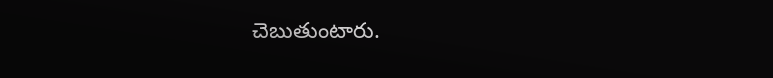చెబుతుంటారు.